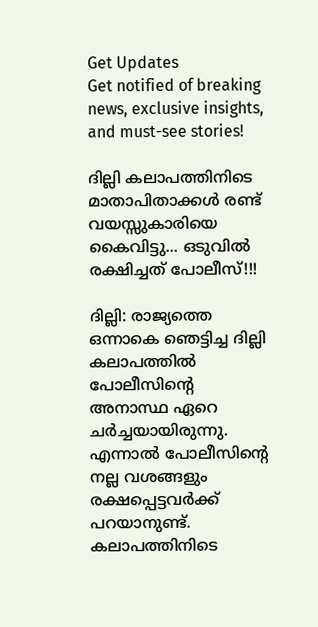Get Updates
Get notified of breaking news, exclusive insights, and must-see stories!

ദില്ലി കലാപത്തിനിടെ മാതാപിതാക്കള്‍ രണ്ട് വയസ്സുകാരിയെ കൈവിട്ടു... ഒടുവില്‍ രക്ഷിച്ചത് പോലീസ്!!!

ദില്ലി: രാജ്യത്തെ ഒന്നാകെ ഞെട്ടിച്ച ദില്ലി കലാപത്തില്‍ പോലീസിന്റെ അനാസ്ഥ ഏറെ ചര്‍ച്ചയായിരുന്നു. എന്നാല്‍ പോലീസിന്റെ നല്ല വശങ്ങളും രക്ഷപ്പെട്ടവര്‍ക്ക് പറയാനുണ്ട്. കലാപത്തിനിടെ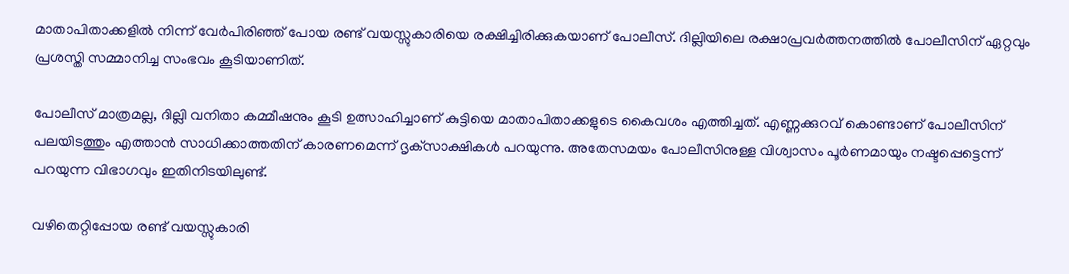മാതാപിതാക്കളില്‍ നിന്ന് വേര്‍പിരിഞ്ഞ് പോയ രണ്ട് വയസ്സുകാരിയെ രക്ഷിച്ചിരിക്കുകയാണ് പോലീസ്. ദില്ലിയിലെ രക്ഷാപ്രവര്‍ത്തനത്തില്‍ പോലീസിന് ഏറ്റവും പ്രശസ്തി സമ്മാനിച്ച സംഭവം കൂടിയാണിത്.

പോലീസ് മാത്രമല്ല, ദില്ലി വനിതാ കമ്മീഷനും കൂടി ഉത്സാഹിച്ചാണ് കുട്ടിയെ മാതാപിതാക്കളുടെ കൈവശം എത്തിച്ചത്. എണ്ണക്കുറവ് കൊണ്ടാണ് പോലീസിന് പലയിടത്തും എത്താന്‍ സാധിക്കാത്തതിന് കാരണമെന്ന് ദൃക്‌സാക്ഷികള്‍ പറയുന്നു. അതേസമയം പോലീസിനുള്ള വിശ്വാസം പൂര്‍ണമായും നഷ്ടപ്പെട്ടെന്ന് പറയുന്ന വിഭാഗവും ഇതിനിടയിലുണ്ട്.

വഴിതെറ്റിപ്പോയ രണ്ട് വയസ്സുകാരി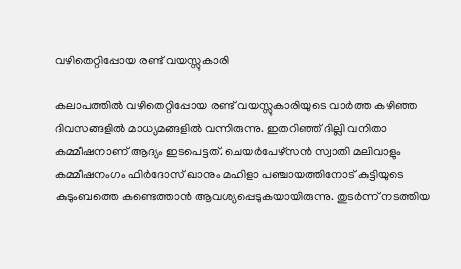വഴിതെറ്റിപ്പോയ രണ്ട് വയസ്സുകാരി

കലാപത്തില്‍ വഴിതെറ്റിപ്പോയ രണ്ട് വയസ്സുകാരിയുടെ വാര്‍ത്ത കഴിഞ്ഞ ദിവസങ്ങളില്‍ മാധ്യമങ്ങളില്‍ വന്നിരുന്നു. ഇതറിഞ്ഞ് ദില്ലി വനിതാ കമ്മീഷനാണ് ആദ്യം ഇടപെട്ടത്. ചെയര്‍പേഴ്‌സന്‍ സ്വാതി മലിവാളും കമ്മീഷനംഗം ഫിര്‍ദോസ് ഖാനും മഹിളാ പഞ്ചായത്തിനോട് കുട്ടിയുടെ കുടുംബത്തെ കണ്ടെത്താന്‍ ആവശ്യപ്പെടുകയായിരുന്നു. തുടര്‍ന്ന് നടത്തിയ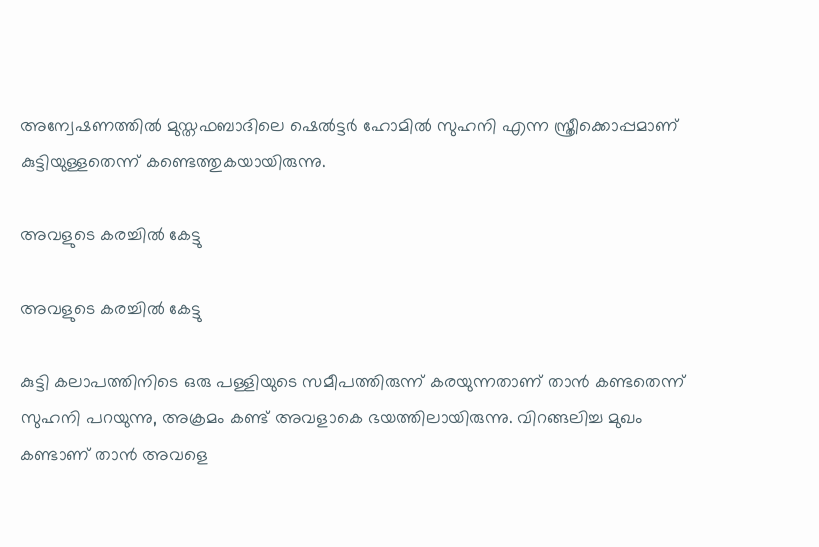അന്വേഷണത്തില്‍ മുസ്തഫബാദിലെ ഷെല്‍ട്ടര്‍ ഹോമില്‍ സുഹനി എന്ന സ്ത്രീക്കൊപ്പമാണ് കുട്ടിയുള്ളതെന്ന് കണ്ടെത്തുകയായിരുന്നു.

അവളുടെ കരച്ചില്‍ കേട്ടു

അവളുടെ കരച്ചില്‍ കേട്ടു

കുട്ടി കലാപത്തിനിടെ ഒരു പള്ളിയുടെ സമീപത്തിരുന്ന് കരയുന്നതാണ് താന്‍ കണ്ടതെന്ന് സുഹനി പറയുന്നു, അക്രമം കണ്ട് അവളാകെ ഭയത്തിലായിരുന്നു. വിറങ്ങലിച്ച മുഖം കണ്ടാണ് താന്‍ അവളെ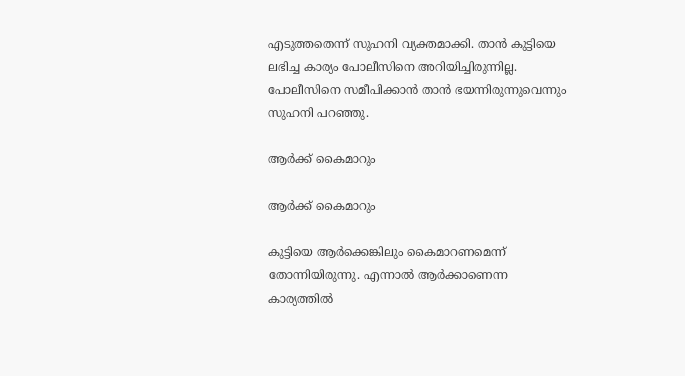എടുത്തതെന്ന് സുഹനി വ്യക്തമാക്കി. താന്‍ കുട്ടിയെ ലഭിച്ച കാര്യം പോലീസിനെ അറിയിച്ചിരുന്നില്ല. പോലീസിനെ സമീപിക്കാന്‍ താന്‍ ഭയന്നിരുന്നുവെന്നും സുഹനി പറഞ്ഞു.

ആര്‍ക്ക് കൈമാറും

ആര്‍ക്ക് കൈമാറും

കുട്ടിയെ ആര്‍ക്കെങ്കിലും കൈമാറണമെന്ന് തോന്നിയിരുന്നു. എന്നാല്‍ ആര്‍ക്കാണെന്ന കാര്യത്തില്‍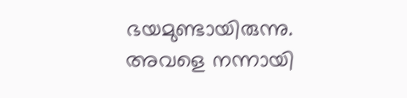ഭയമുണ്ടായിരുന്നു. അവളെ നന്നായി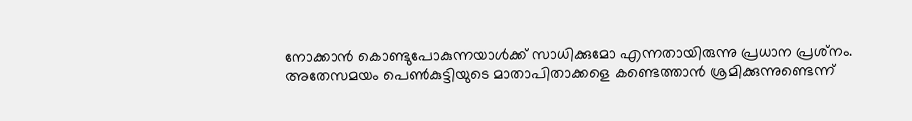നോക്കാന്‍ കൊണ്ടുപോകുന്നയാള്‍ക്ക് സാധിക്കുമോ എന്നതായിരുന്നു പ്രധാന പ്രശ്‌നം. അതേസമയം പെണ്‍കുട്ടിയുടെ മാതാപിതാക്കളെ കണ്ടെത്താന്‍ ശ്രമിക്കുന്നുണ്ടെന്ന്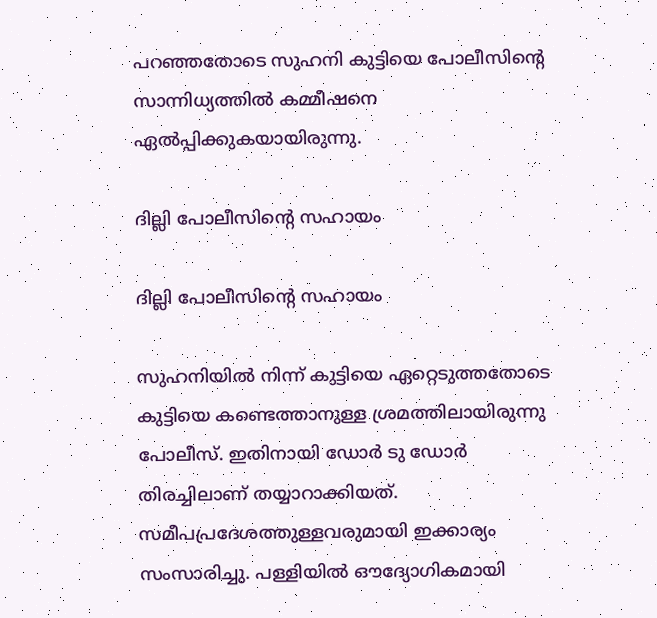പറഞ്ഞതോടെ സുഹനി കുട്ടിയെ പോലീസിന്റെ സാന്നിധ്യത്തില്‍ കമ്മീഷനെ ഏല്‍പ്പിക്കുകയായിരുന്നു.

ദില്ലി പോലീസിന്റെ സഹായം

ദില്ലി പോലീസിന്റെ സഹായം

സുഹനിയില്‍ നിന്ന് കുട്ടിയെ ഏറ്റെടുത്തതോടെ കുട്ടിയെ കണ്ടെത്താനുള്ള ശ്രമത്തിലായിരുന്നു പോലീസ്. ഇതിനായി ഡോര്‍ ടു ഡോര്‍ തിരച്ചിലാണ് തയ്യാറാക്കിയത്. സമീപപ്രദേശത്തുള്ളവരുമായി ഇക്കാര്യം സംസാരിച്ചു. പള്ളിയില്‍ ഔദ്യോഗികമായി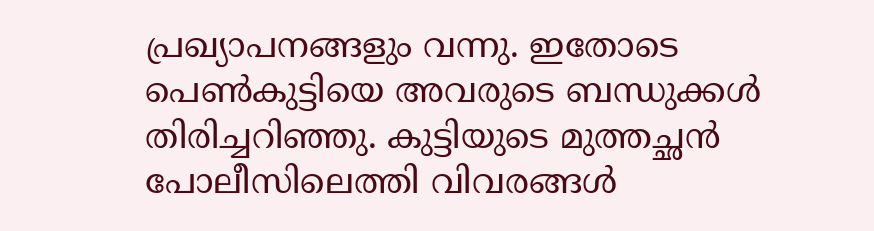പ്രഖ്യാപനങ്ങളും വന്നു. ഇതോടെ പെണ്‍കുട്ടിയെ അവരുടെ ബന്ധുക്കള്‍ തിരിച്ചറിഞ്ഞു. കുട്ടിയുടെ മുത്തച്ഛന്‍ പോലീസിലെത്തി വിവരങ്ങള്‍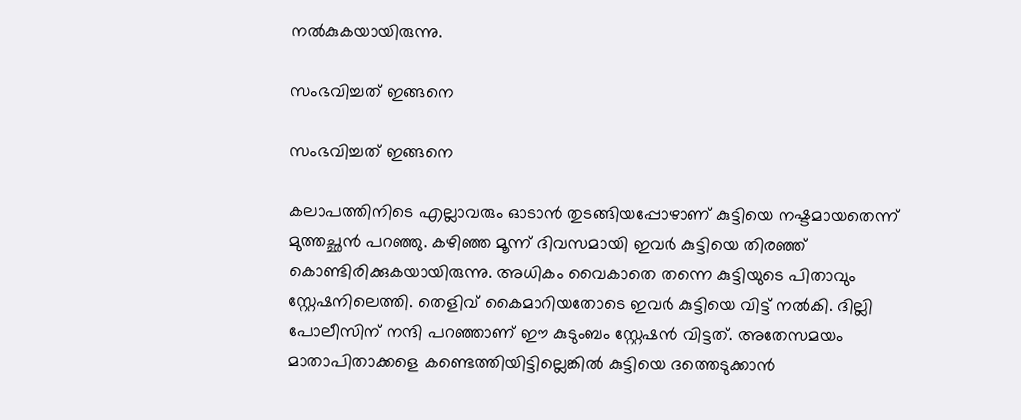നല്‍കുകയായിരുന്നു.

സംഭവിച്ചത് ഇങ്ങനെ

സംഭവിച്ചത് ഇങ്ങനെ

കലാപത്തിനിടെ എല്ലാവരും ഓടാന്‍ തുടങ്ങിയപ്പോഴാണ് കുട്ടിയെ നഷ്ടമായതെന്ന് മുത്തച്ഛന്‍ പറഞ്ഞു. കഴിഞ്ഞ മൂന്ന് ദിവസമായി ഇവര്‍ കുട്ടിയെ തിരഞ്ഞ് കൊണ്ടിരിക്കുകയായിരുന്നു. അധികം വൈകാതെ തന്നെ കുട്ടിയുടെ പിതാവും സ്റ്റേഷനിലെത്തി. തെളിവ് കൈമാറിയതോടെ ഇവര്‍ കുട്ടിയെ വിട്ട് നല്‍കി. ദില്ലി പോലീസിന് നന്ദി പറഞ്ഞാണ് ഈ കുടുംബം സ്റ്റേഷന്‍ വിട്ടത്. അതേസമയം മാതാപിതാക്കളെ കണ്ടെത്തിയിട്ടില്ലെങ്കില്‍ കുട്ടിയെ ദത്തെടുക്കാന്‍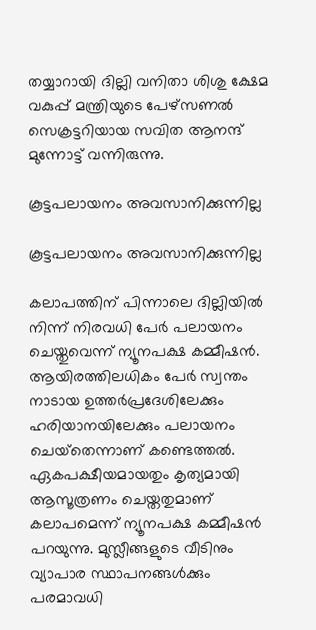തയ്യാറായി ദില്ലി വനിതാ ശിശു ക്ഷേമ വകുപ്പ് മന്ത്രിയുടെ പേഴ്‌സണല്‍ സെക്രട്ടറിയായ സവിത ആനന്ദ് മുന്നോട്ട് വന്നിരുന്നു.

കൂട്ടപലായനം അവസാനിക്കുന്നില്ല

കൂട്ടപലായനം അവസാനിക്കുന്നില്ല

കലാപത്തിന് പിന്നാലെ ദില്ലിയില്‍ നിന്ന് നിരവധി പേര്‍ പലായനം ചെയ്തുവെന്ന് ന്യൂനപക്ഷ കമ്മീഷന്‍. ആയിരത്തിലധികം പേര്‍ സ്വന്തം നാടായ ഉത്തര്‍പ്രദേശിലേക്കും ഹരിയാനയിലേക്കും പലായനം ചെയ്‌തെന്നാണ് കണ്ടെത്തല്‍. ഏകപക്ഷീയമായതും കൃത്യമായി ആസൂത്രണം ചെയ്തതുമാണ് കലാപമെന്ന് ന്യൂനപക്ഷ കമ്മീഷന്‍ പറയുന്നു. മുസ്ലീങ്ങളുടെ വീടിനും വ്യാപാര സ്ഥാപനങ്ങള്‍ക്കും പരമാവധി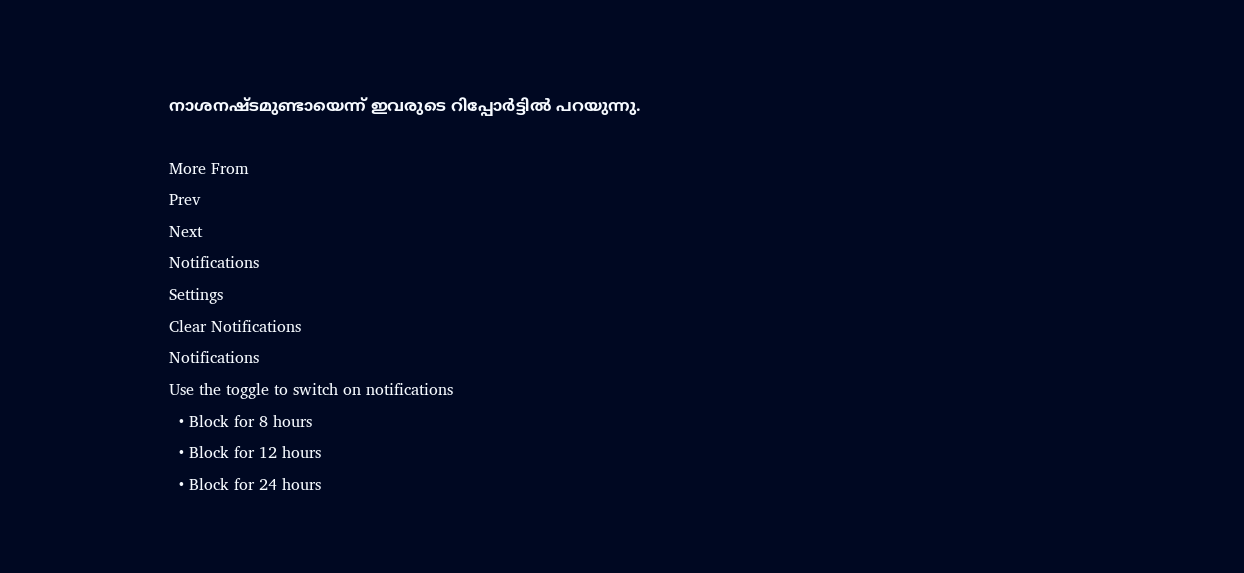നാശനഷ്ടമുണ്ടായെന്ന് ഇവരുടെ റിപ്പോര്‍ട്ടില്‍ പറയുന്നു.

More From
Prev
Next
Notifications
Settings
Clear Notifications
Notifications
Use the toggle to switch on notifications
  • Block for 8 hours
  • Block for 12 hours
  • Block for 24 hours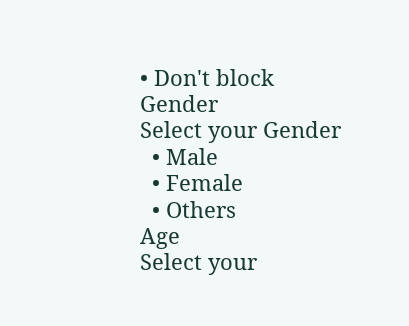• Don't block
Gender
Select your Gender
  • Male
  • Female
  • Others
Age
Select your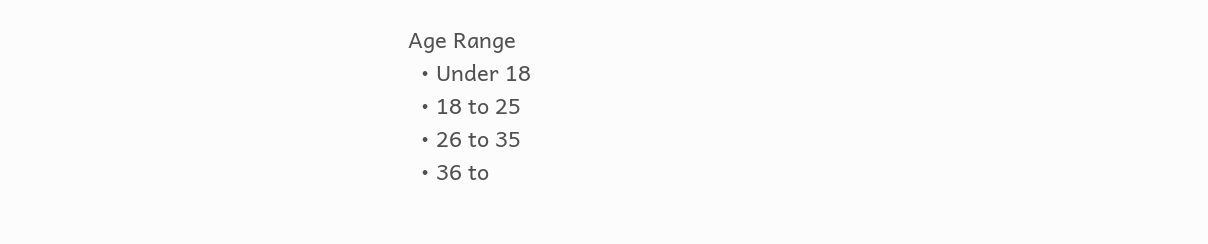Age Range
  • Under 18
  • 18 to 25
  • 26 to 35
  • 36 to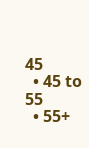45
  • 45 to 55
  • 55+